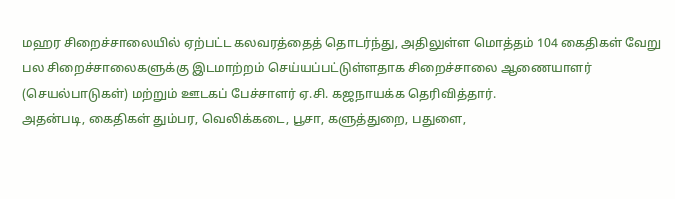மஹர சிறைச்சாலையில் ஏற்பட்ட கலவரத்தைத் தொடர்ந்து, அதிலுள்ள மொத்தம் 104 கைதிகள் வேறு பல சிறைச்சாலைகளுக்கு இடமாற்றம் செய்யப்பட்டுள்ளதாக சிறைச்சாலை ஆணையாளர் (செயல்பாடுகள்) மற்றும் ஊடகப் பேச்சாளர் ஏ.சி. கஜநாயக்க தெரிவித்தார்.
அதன்படி, கைதிகள் தும்பர, வெலிக்கடை, பூசா, களுத்துறை, பதுளை,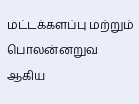மட்டக்களப்பு மற்றும் பொலன்னறுவ ஆகிய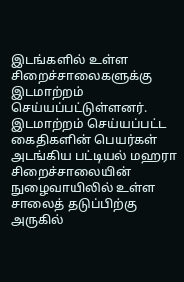இடங்களில் உள்ள சிறைச்சாலைகளுக்கு இடமாற்றம் செய்யப்பட்டுள்ளனர்.
இடமாற்றம் செய்யப்பட்ட கைதிகளின் பெயர்கள் அடங்கிய பட்டியல் மஹரா சிறைச்சாலையின் நுழைவாயிலில் உள்ள சாலைத் தடுப்பிற்கு அருகில்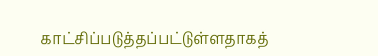காட்சிப்படுத்தப்பட்டுள்ளதாகத்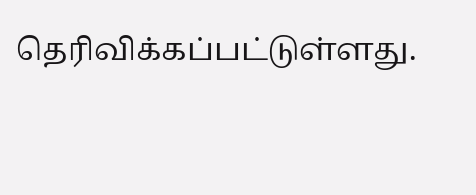தெரிவிக்கப்பட்டுள்ளது.